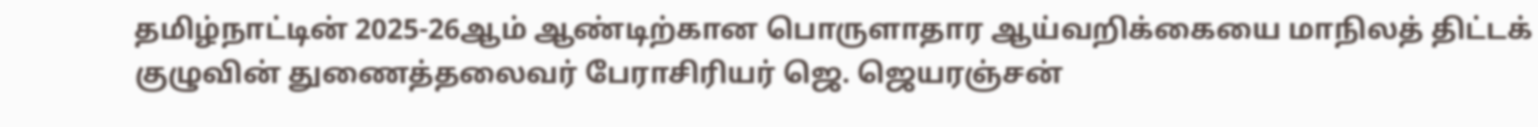தமிழ்நாட்டின் 2025-26ஆம் ஆண்டிற்கான பொருளாதார ஆய்வறிக்கையை மாநிலத் திட்டக் குழுவின் துணைத்தலைவர் பேராசிரியர் ஜெ. ஜெயரஞ்சன்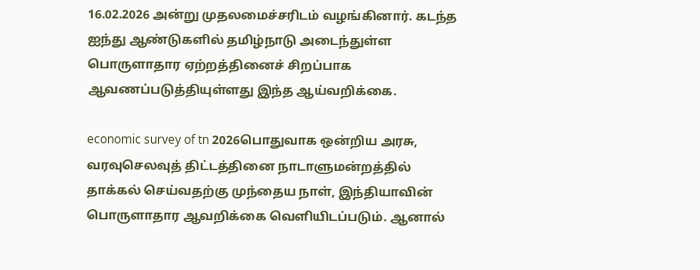16.02.2026 அன்று முதலமைச்சரிடம் வழங்கினார். கடந்த ஐந்து ஆண்டுகளில் தமிழ்நாடு அடைந்துள்ள பொருளாதார ஏற்றத்தினைச் சிறப்பாக ஆவணப்படுத்தியுள்ளது இந்த ஆய்வறிக்கை.

economic survey of tn 2026பொதுவாக ஒன்றிய அரசு, வரவுசெலவுத் திட்டத்தினை நாடாளுமன்றத்தில் தாக்கல் செய்வதற்கு முந்தைய நாள், இந்தியாவின் பொருளாதார ஆவறிக்கை வெளியிடப்படும். ஆனால்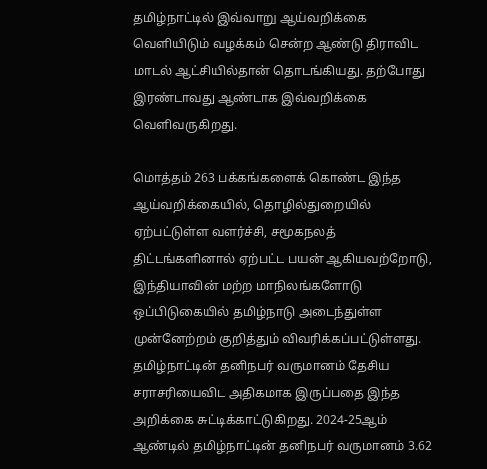தமிழ்நாட்டில் இவ்வாறு ஆய்வறிக்கை வெளியிடும் வழக்கம் சென்ற ஆண்டு திராவிட மாடல் ஆட்சியில்தான் தொடங்கியது. தற்போது இரண்டாவது ஆண்டாக இவ்வறிக்கை வெளிவருகிறது.

மொத்தம் 263 பக்கங்களைக் கொண்ட இந்த ஆய்வறிக்கையில், தொழில்துறையில் ஏற்பட்டுள்ள வளர்ச்சி, சமூகநலத் திட்டங்களினால் ஏற்பட்ட பயன் ஆகியவற்றோடு, இந்தியாவின் மற்ற மாநிலங்களோடு ஒப்பிடுகையில் தமிழ்நாடு அடைந்துள்ள முன்னேற்றம் குறித்தும் விவரிக்கப்பட்டுள்ளது. தமிழ்நாட்டின் தனிநபர் வருமானம் தேசிய சராசரியைவிட அதிகமாக இருப்பதை இந்த அறிக்கை சுட்டிக்காட்டுகிறது. 2024-25ஆம் ஆண்டில் தமிழ்நாட்டின் தனிநபர் வருமானம் 3.62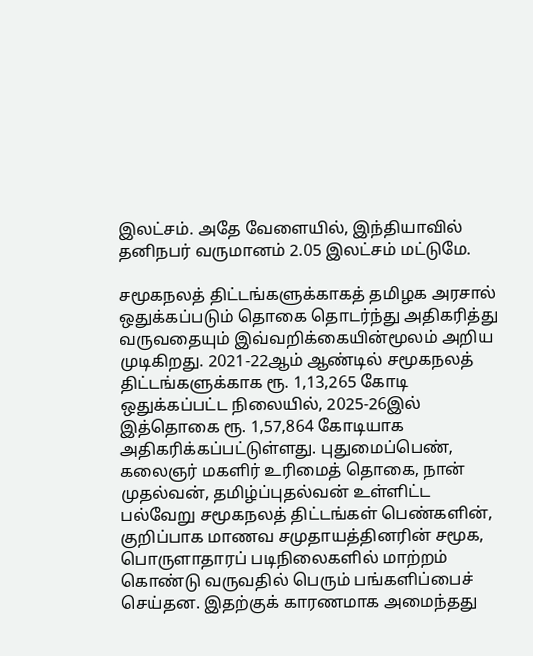இலட்சம். அதே வேளையில், இந்தியாவில் தனிநபர் வருமானம் 2.05 இலட்சம் மட்டுமே.

சமூகநலத் திட்டங்களுக்காகத் தமிழக அரசால் ஒதுக்கப்படும் தொகை தொடர்ந்து அதிகரித்து வருவதையும் இவ்வறிக்கையின்மூலம் அறிய முடிகிறது. 2021-22ஆம் ஆண்டில் சமூகநலத் திட்டங்களுக்காக ரூ. 1,13,265 கோடி ஒதுக்கப்பட்ட நிலையில், 2025-26இல் இத்தொகை ரூ. 1,57,864 கோடியாக அதிகரிக்கப்பட்டுள்ளது. புதுமைப்பெண், கலைஞர் மகளிர் உரிமைத் தொகை, நான் முதல்வன், தமிழ்ப்புதல்வன் உள்ளிட்ட பல்வேறு சமூகநலத் திட்டங்கள் பெண்களின், குறிப்பாக மாணவ சமுதாயத்தினரின் சமூக, பொருளாதாரப் படிநிலைகளில் மாற்றம் கொண்டு வருவதில் பெரும் பங்களிப்பைச் செய்தன. இதற்குக் காரணமாக அமைந்தது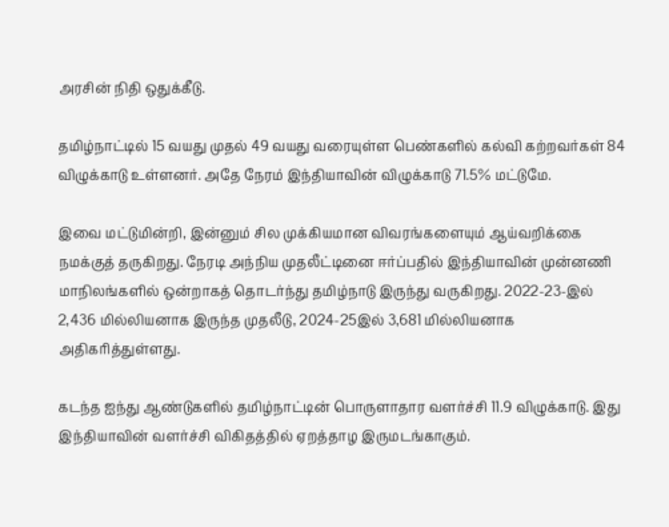அரசின் நிதி ஒதுக்கீடு.

தமிழ்நாட்டில் 15 வயது முதல் 49 வயது வரையுள்ள பெண்களில் கல்வி கற்றவர்கள் 84 விழுக்காடு உள்ளனர். அதே நேரம் இந்தியாவின் விழுக்காடு 71.5% மட்டுமே.

இவை மட்டுமின்றி, இன்னும் சில முக்கியமான விவரங்களையும் ஆய்வறிக்கை நமக்குத் தருகிறது. நேரடி அந்நிய முதலீட்டினை ஈர்ப்பதில் இந்தியாவின் முன்னணி மாநிலங்களில் ஒன்றாகத் தொடர்ந்து தமிழ்நாடு இருந்து வருகிறது. 2022-23-இல் 2,436 மில்லியனாக இருந்த முதலீடு, 2024-25இல் 3,681 மில்லியனாக அதிகரித்துள்ளது.

கடந்த ஐந்து ஆண்டுகளில் தமிழ்நாட்டின் பொருளாதார வளர்ச்சி 11.9 விழுக்காடு. இது இந்தியாவின் வளர்ச்சி விகிதத்தில் ஏறத்தாழ இருமடங்காகும்.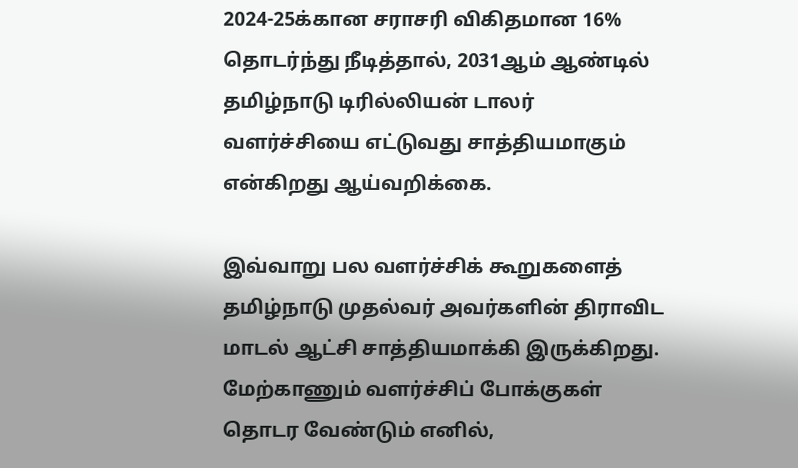2024-25க்கான சராசரி விகிதமான 16% தொடர்ந்து நீடித்தால், 2031ஆம் ஆண்டில் தமிழ்நாடு டிரில்லியன் டாலர் வளர்ச்சியை எட்டுவது சாத்தியமாகும் என்கிறது ஆய்வறிக்கை.

இவ்வாறு பல வளர்ச்சிக் கூறுகளைத் தமிழ்நாடு முதல்வர் அவர்களின் திராவிட மாடல் ஆட்சி சாத்தியமாக்கி இருக்கிறது. மேற்காணும் வளர்ச்சிப் போக்குகள் தொடர வேண்டும் எனில்,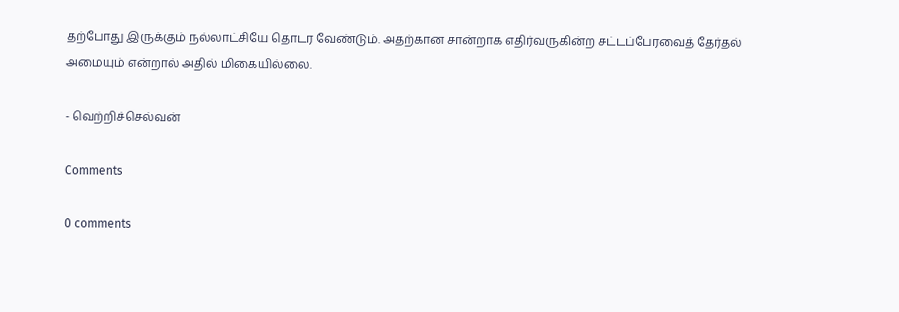தற்போது இருக்கும் நல்லாட்சியே தொடர வேண்டும். அதற்கான சான்றாக எதிர்வருகின்ற சட்டப்பேரவைத் தேர்தல் அமையும் என்றால் அதில் மிகையில்லை.

- வெற்றிச்செல்வன்

Comments

0 comments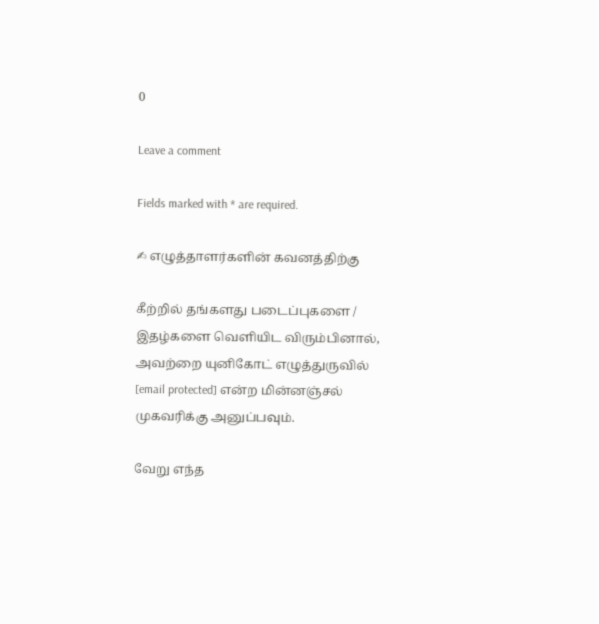0

Leave a comment

Fields marked with * are required.

✍ எழுத்தாளர்களின் கவனத்திற்கு

கீற்றில் தங்களது படைப்புகளை / இதழ்களை வெளியிட விரும்பினால், அவற்றை யுனிகோட் எழுத்துருவில் [email protected] என்ற மின்னஞ்சல் முகவரிக்கு அனுப்பவும்.

வேறு எந்த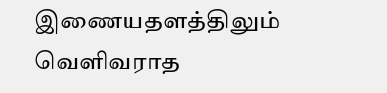இணையதளத்திலும் வெளிவராத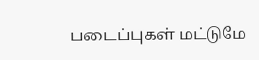படைப்புகள் மட்டுமே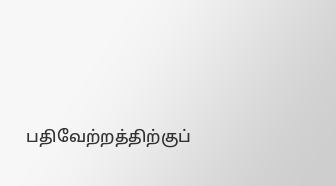பதிவேற்றத்திற்குப்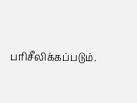பரிசீலிக்கப்படும்.